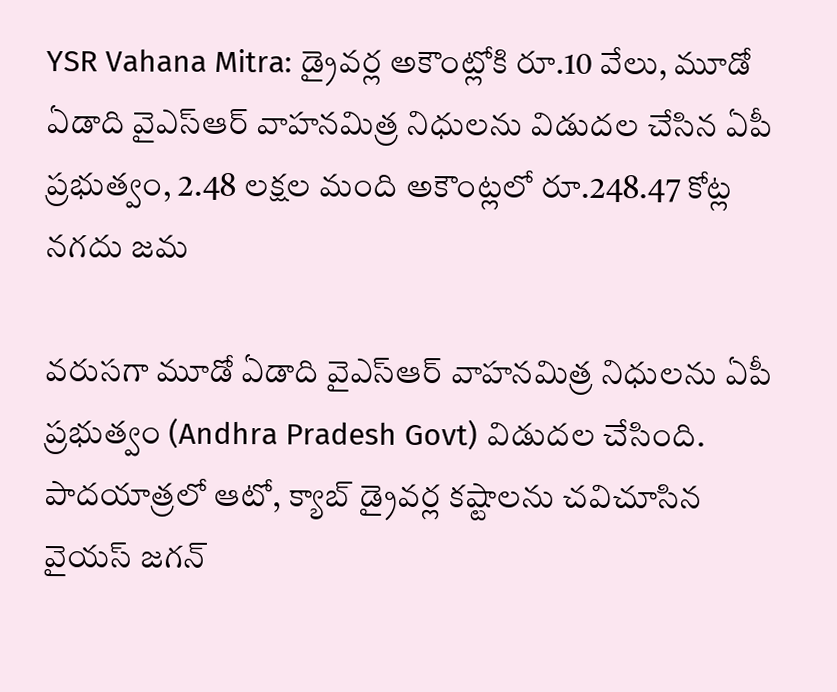YSR Vahana Mitra: డ్రైవర్ల అకౌంట్లోకి రూ.10 వేలు, మూడో ఏడాది వైఎస్‌ఆర్‌ వాహనమిత్ర నిధులను విడుదల చేసిన ఏపీ ప్రభుత్వం, 2.48 లక్షల మంది అకౌంట్లలో రూ.248.47 కోట్ల నగదు జమ

వరుసగా మూడో ఏడాది వైఎస్‌ఆర్‌ వాహనమిత్ర నిధులను ఏపీ ప్రభుత్వం (Andhra Pradesh Govt) విడుదల చేసింది. పాదయాత్రలో ఆటో, క్యాబ్‌ డ్రైవర్ల కష్టాలను చవిచూసిన వైయస్ జగన్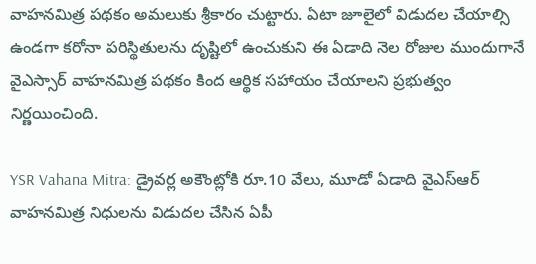వాహనమిత్ర పథకం అమలుకు శ్రీకారం చుట్టారు. ఏటా జూలైలో విడుదల చేయాల్సి ఉండగా కరోనా పరిస్థితులను దృష్టిలో ఉంచుకుని ఈ ఏడాది నెల రోజుల ముందుగానే వైఎస్సార్‌ వాహనమిత్ర పథకం కింద ఆర్థిక సహాయం చేయాలని ప్రభుత్వం నిర్ణయించింది.

YSR Vahana Mitra: డ్రైవర్ల అకౌంట్లోకి రూ.10 వేలు, మూడో ఏడాది వైఎస్‌ఆర్‌ వాహనమిత్ర నిధులను విడుదల చేసిన ఏపీ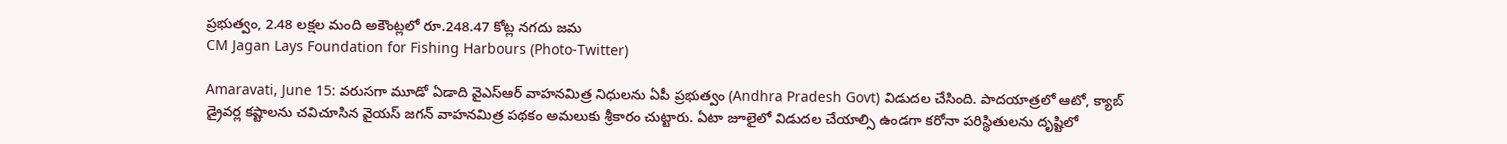ప్రభుత్వం, 2.48 లక్షల మంది అకౌంట్లలో రూ.248.47 కోట్ల నగదు జమ
CM Jagan Lays Foundation for Fishing Harbours (Photo-Twitter)

Amaravati, June 15: వరుసగా మూడో ఏడాది వైఎస్‌ఆర్‌ వాహనమిత్ర నిధులను ఏపీ ప్రభుత్వం (Andhra Pradesh Govt) విడుదల చేసింది. పాదయాత్రలో ఆటో, క్యాబ్‌ డ్రైవర్ల కష్టాలను చవిచూసిన వైయస్ జగన్ వాహనమిత్ర పథకం అమలుకు శ్రీకారం చుట్టారు. ఏటా జూలైలో విడుదల చేయాల్సి ఉండగా కరోనా పరిస్థితులను దృష్టిలో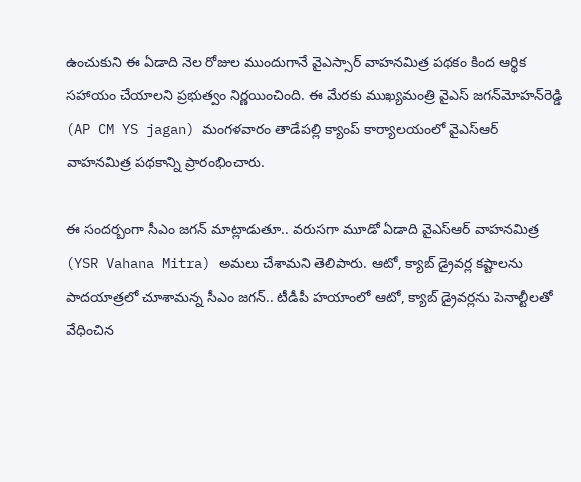ఉంచుకుని ఈ ఏడాది నెల రోజుల ముందుగానే వైఎస్సార్‌ వాహనమిత్ర పథకం కింద ఆర్థిక సహాయం చేయాలని ప్రభుత్వం నిర్ణయించింది. ఈ మేరకు ముఖ్యమంత్రి వైఎస్‌ జగన్‌మోహన్‌రెడ్డి (AP CM YS jagan) మంగళవారం తాడేపల్లి క్యాంప్‌ కార్యాలయంలో వైఎస్‌ఆర్‌ వాహనమిత్ర పథకాన్ని ప్రారంభించారు.

ఈ సందర్బంగా సీఎం జగన్‌ మాట్లాడుతూ.. వరుసగా మూడో ఏడాది వైఎస్‌ఆర్‌ వాహనమిత్ర (YSR Vahana Mitra) అమలు చేశామని తెలిపారు. ఆటో, క్యాబ్‌ డ్రైవర్ల కష్టాలను పాదయాత్రలో చూశామన్న సీఎం జగన్‌.. టీడీపీ హయాంలో ఆటో, క్యాబ్ డ్రైవర్లను పెనాల్టీలతో వేధించిన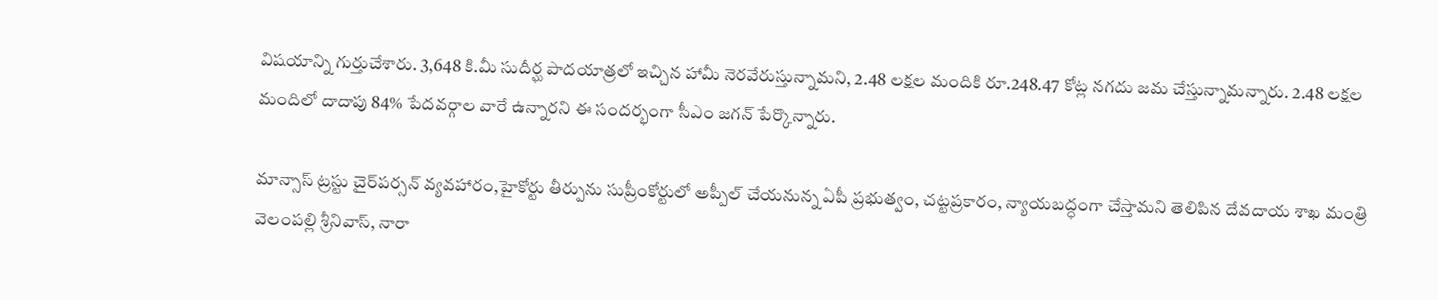విషయాన్ని గుర్తుచేశారు. 3,648 కి.మీ సుదీర్ఘ పాదయాత్రలో ఇచ్చిన హామీ నెరవేరుస్తున్నామని, 2.48 లక్షల మందికి రూ.248.47 కోట్ల నగదు జమ చేస్తున్నామన్నారు. 2.48 లక్షల మందిలో దాదాపు 84% పేదవర్గాల వారే ఉన్నారని ఈ సందర్భంగా సీఎం జగన్‌ పేర్కొన్నారు.

మాన్సాస్‌ ట్రస్టు చైర్‌పర్సన్‌ వ్యవహారం,హైకోర్టు తీర్పును సుప్రీంకోర్టులో అప్పీల్ చేయనున్న ఏపీ ప్రభుత్వం, చట్టప్రకారం, న్యాయబద్ధంగా చేస్తామని తెలిపిన దేవదాయ శాఖ మంత్రి వెలంపల్లి శ్రీనివాస్‌, నారా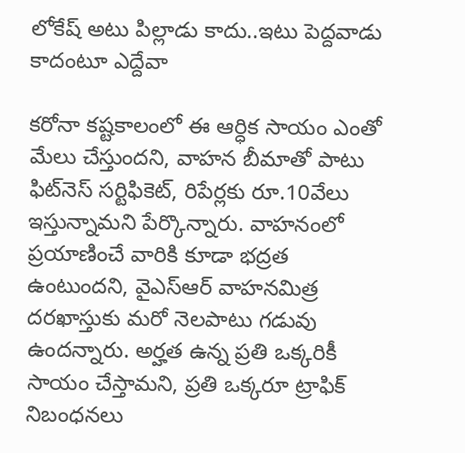లోకేష్‌ అటు పిల్లాడు కాదు..ఇటు పెద్దవాడు కాదంటూ ఎద్దేవా

కరోనా కష్టకాలంలో ఈ ఆర్ధిక సాయం ఎంతో మేలు చేస్తుందని, వాహన బీమాతో పాటు ఫిట్‌నెస్ సర్టిఫికెట్‌, రిపేర్లకు రూ.10వేలు ఇస్తున్నామని పేర్కొన్నారు. వాహనంలో ప్రయాణించే వారికి కూడా భద్రత ఉంటుందని, వైఎస్ఆర్‌ వాహనమిత్ర దరఖాస్తుకు మరో నెలపాటు గడువు ఉందన్నారు. అర్హత ఉన్న ప్రతి ఒక్కరికీ సాయం చేస్తామని, ప్రతి ఒక్కరూ ట్రాఫిక్ నిబంధనలు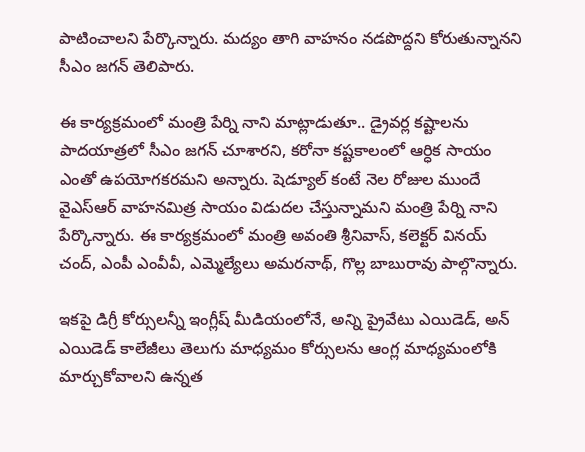పాటించాలని పేర్కొన్నారు. మద్యం తాగి వాహనం నడపొద్దని కోరుతున్నానని సీఎం జగన్‌ తెలిపారు.

ఈ కార్యక్రమంలో మంత్రి పేర్ని నాని మాట్లాడుతూ.. డ్రైవర్ల కష్టాలను పాదయాత్రలో సీఎం జగన్‌ చూశారని, కరోనా కష్టకాలంలో ఆర్ధిక సాయం ఎంతో ఉపయోగకరమని అన్నారు. షెడ్యూల్ కంటే నెల రోజుల ముందే వైఎస్ఆర్ వాహనమిత్ర సాయం విడుదల చేస్తున్నామని మంత్రి పేర్ని నాని పేర్కొన్నారు. ఈ కార్యక్రమంలో మంత్రి అవంతి శ్రీనివాస్, కలెక్టర్ వినయ్ చంద్, ఎంపీ ఎంవీవీ, ఎమ్మెల్యేలు అమరనాథ్, గొల్ల బాబురావు పాల్గొన్నారు.

ఇకపై డిగ్రీ కోర్సులన్నీ ఇంగ్లీష్ మీడియంలోనే, అన్ని ప్రైవేటు ఎయిడెడ్, అన్‌ ఎయిడెడ్‌ కాలేజీలు తెలుగు మాధ్యమం కోర్సులను ఆంగ్ల మాధ్యమంలోకి మార్చుకోవాలని ఉన్నత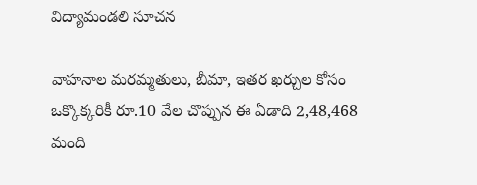విద్యామండలి సూచన

వాహనాల మరమ్మతులు, బీమా, ఇతర ఖర్చుల కోసం ఒక్కొక్కరికీ రూ.10 వేల చొప్పున ఈ ఏడాది 2,48,468 మంది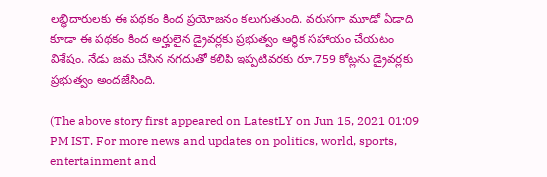లబ్ధిదారులకు ఈ పథకం కింద ప్రయోజనం కలుగుతుంది. వరుసగా మూడో ఏడాది కూడా ఈ పథకం కింద అర్హులైన డ్రైవర్లకు ప్రభుత్వం ఆర్థిక సహాయం చేయటం విశేషం. నేడు జమ చేసిన నగదుతో కలిపి ఇప్పటివరకు రూ.759 కోట్లను డ్రైవర్లకు ప్రభుత్వం అందజేసింది.

(The above story first appeared on LatestLY on Jun 15, 2021 01:09 PM IST. For more news and updates on politics, world, sports, entertainment and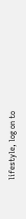lifestyle, log on to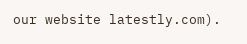our website latestly.com).